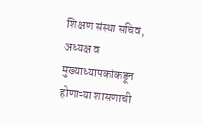शिक्षण संस्था सचिव, अध्यक्ष व मुख्याध्यापकांकडून होणाऱ्या शासणाची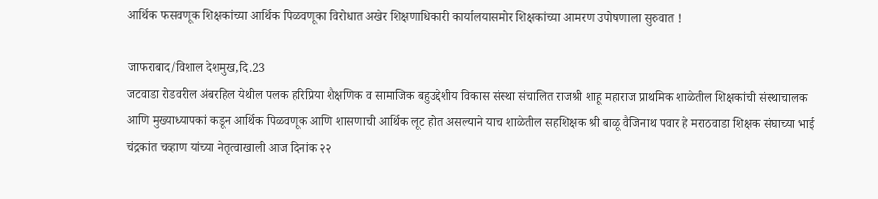आर्थिक फसवणूक शिक्षकांच्या आर्थिक पिळवणूका विरोधात अखेर शिक्षणाधिकारी कार्यालयासमोर शिक्षकांच्या आमरण उपोषणाला सुरुवात !

जाफराबाद/विशाल देशमुख,दि.23
जटवाडा रोडवरील अंबरहिल येथील पलक हरिप्रिया शैक्षणिक व सामाजिक बहुउद्देशीय विकास संस्था संचालित राजश्री शाहू महाराज प्राथमिक शाळेतील शिक्षकांची संस्थाचालक आणि मुख्याध्यापकां कडून आर्थिक पिळवणूक आणि शासणाची आर्थिक लूट होत असल्याने याच शाळेतील सहशिक्षक श्री बाळू वैजिनाथ पवार हे मराठवाडा शिक्षक संघाच्या भाई चंद्रकांत चव्हाण यांच्या नेतृत्वाखाली आज दिनांक २२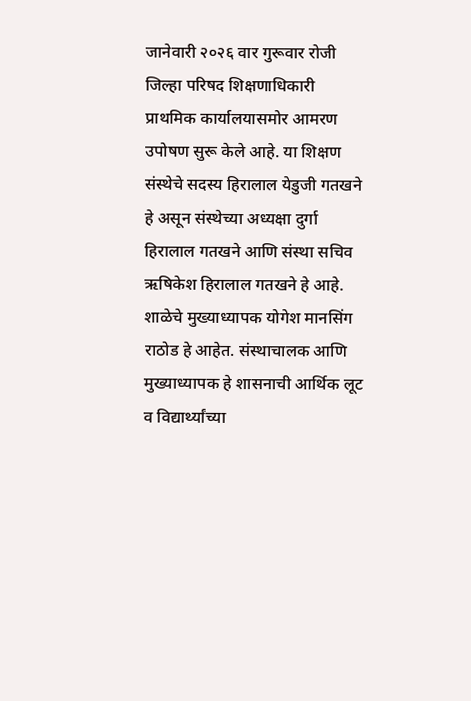जानेवारी २०२६ वार गुरूवार रोजी जिल्हा परिषद शिक्षणाधिकारी प्राथमिक कार्यालयासमोर आमरण उपोषण सुरू केले आहे. या शिक्षण संस्थेचे सदस्य हिरालाल येडुजी गतखने हे असून संस्थेच्या अध्यक्षा दुर्गा हिरालाल गतखने आणि संस्था सचिव ऋषिकेश हिरालाल गतखने हे आहे. शाळेचे मुख्याध्यापक योगेश मानसिंग राठोड हे आहेत. संस्थाचालक आणि मुख्याध्यापक हे शासनाची आर्थिक लूट व विद्यार्थ्यांच्या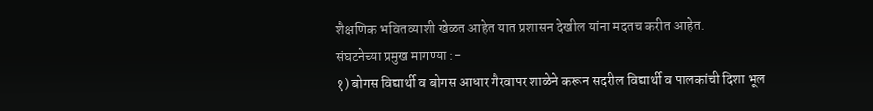शैक्षणिक भवितव्याशी खेळत आहेत यात प्रशासन देखील यांना मदतच करीत आहेत.
संघटनेच्या प्रमुख मागण्या :-
१) बोगस विद्यार्थी व बोगस आधार गैरवापर शाळेने करून सदरील विद्यार्थी व पालकांची दिशा भूल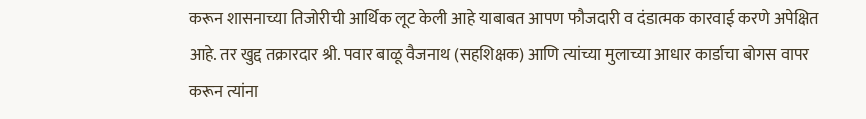करून शासनाच्या तिजोरीची आर्थिक लूट केली आहे याबाबत आपण फौजदारी व दंडात्मक कारवाई करणे अपेक्षित आहे. तर खुद्द तक्रारदार श्री. पवार बाळू वैजनाथ (सहशिक्षक) आणि त्यांच्या मुलाच्या आधार कार्डाचा बोगस वापर करून त्यांना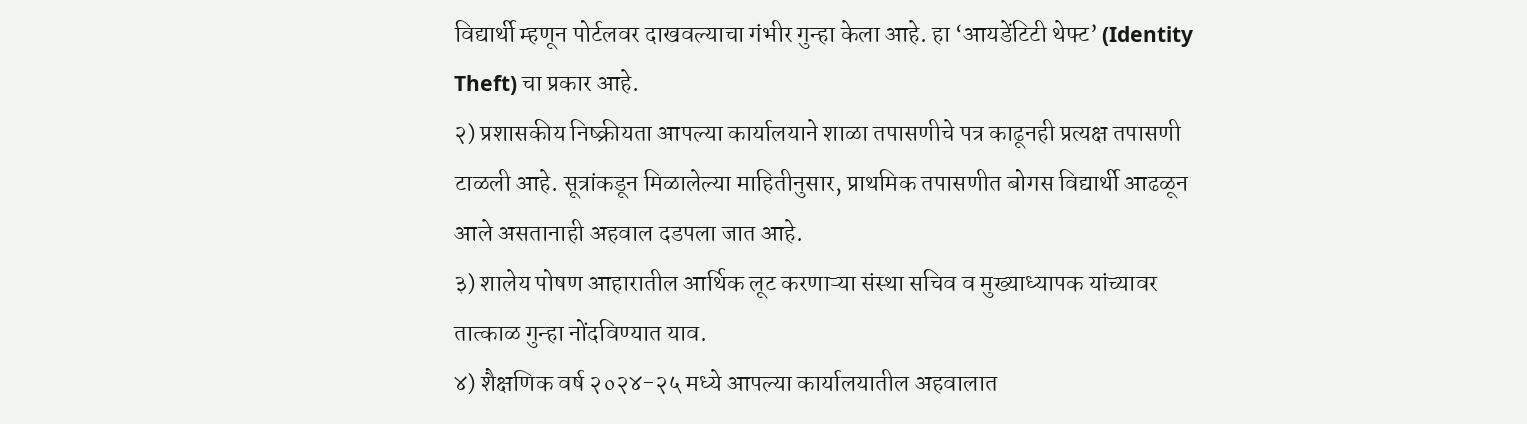विद्यार्थी म्हणून पोर्टलवर दाखवल्याचा गंभीर गुन्हा केला आहे. हा ‘आयडेंटिटी थेफ्ट’ (Identity Theft) चा प्रकार आहे.
२) प्रशासकीय निष्क्रीयता आपल्या कार्यालयाने शाळा तपासणीचे पत्र काढूनही प्रत्यक्ष तपासणी टाळली आहे. सूत्रांकडून मिळालेल्या माहितीनुसार, प्राथमिक तपासणीत बोगस विद्यार्थी आढळून आले असतानाही अहवाल दडपला जात आहे.
३) शालेय पोषण आहारातील आर्थिक लूट करणाऱ्या संस्था सचिव व मुख्याध्यापक यांच्यावर तात्काळ गुन्हा नोंदविण्यात याव.
४) शैक्षणिक वर्ष २०२४-२५ मध्ये आपल्या कार्यालयातील अहवालात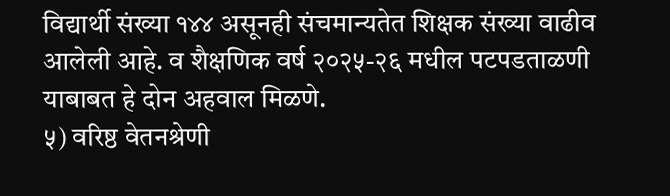विद्यार्थी संख्या १४४ असूनही संचमान्यतेत शिक्षक संख्या वाढीव आलेली आहे. व शैक्षणिक वर्ष २०२५-२६ मधील पटपडताळणी याबाबत हे दोन अहवाल मिळणे.
५) वरिष्ठ वेतनश्रेणी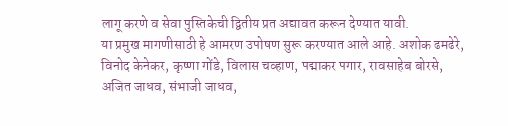लागू करणे व सेवा पुस्तिकेची द्वितीय प्रत अद्यावत करून देण्यात यावी.
या प्रमुख मागणीसाठी हे आमरण उपोषण सुरू करण्यात आले आहे. अशोक ढमढेरे, विनोद केनेकर, कृष्णा गोंडे, विलास चव्हाण, पद्माकर पगार, रावसाहेब बोरसे, अजित जाधव, संभाजी जाधव,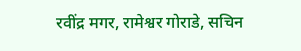रवींद्र मगर, रामेश्वर गोराडे, सचिन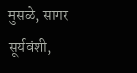मुसळे, सागर सूर्यवंशी,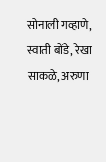सोनाली गव्हाणे, स्वाती बोंडे, रेखा साकळे, अरुणा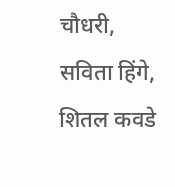चौधरी, सविता हिंगे, शितल कवडे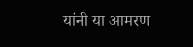यांनी या आमरण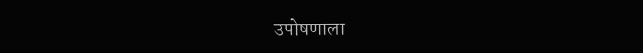उपोषणाला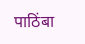पाठिंबा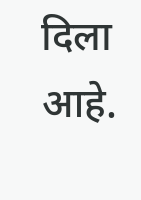दिला आहे.